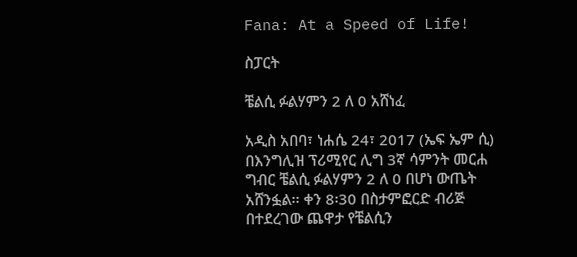Fana: At a Speed of Life!

ስፓርት

ቼልሲ ፉልሃምን 2 ለ 0 አሸነፈ

አዲስ አበባ፣ ነሐሴ 24፣ 2017 (ኤፍ ኤም ሲ) በእንግሊዝ ፕሪሚየር ሊግ 3ኛ ሳምንት መርሐ ግብር ቼልሲ ፉልሃምን 2 ለ 0 በሆነ ውጤት አሸንፏል፡፡ ቀን 8፡30 በስታምፎርድ ብሪጅ በተደረገው ጨዋታ የቼልሲን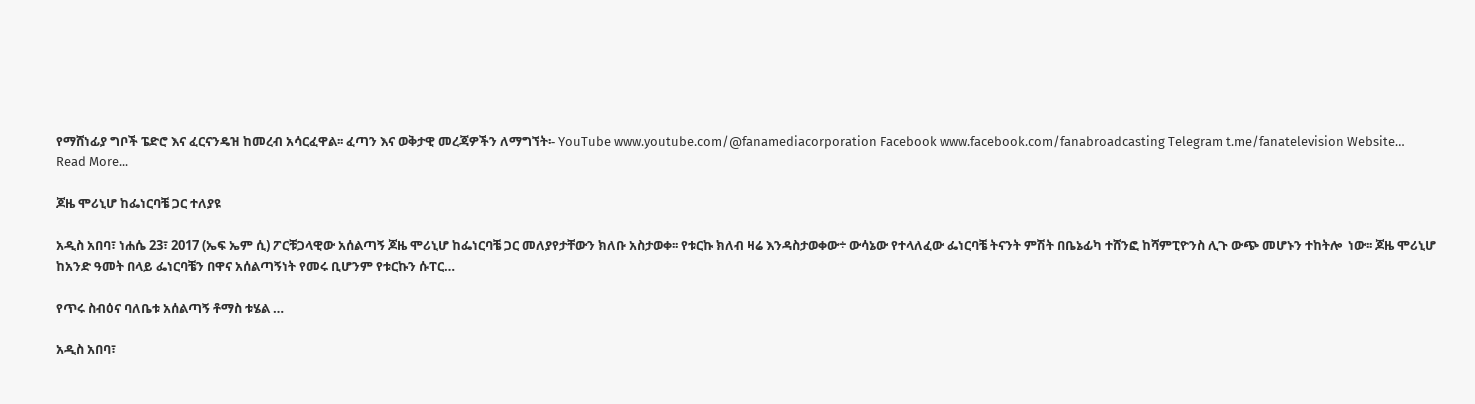የማሸነፊያ ግቦች ፔድሮ እና ፈርናንዴዝ ከመረብ አሳርፈዋል፡፡ ፈጣን እና ወቅታዊ መረጃዎችን ለማግኘት፡- YouTube www.youtube.com/@fanamediacorporation Facebook www.facebook.com/fanabroadcasting Telegram t.me/fanatelevision Website…
Read More...

ጆዜ ሞሪኒሆ ከፌነርባቼ ጋር ተለያዩ

አዲስ አበባ፣ ነሐሴ 23፣ 2017 (ኤፍ ኤም ሲ) ፖርቹጋላዊው አሰልጣኝ ጆዜ ሞሪኒሆ ከፌነርባቼ ጋር መለያየታቸውን ክለቡ አስታወቀ፡፡ የቱርኩ ክለብ ዛሬ እንዳስታወቀው÷ ውሳኔው የተላለፈው ፌነርባቼ ትናንት ምሽት በቤኔፊካ ተሸንፎ ከሻምፒዮንስ ሊጉ ውጭ መሆኑን ተከትሎ  ነው፡፡ ጆዜ ሞሪኒሆ ከአንድ ዓመት በላይ ፌነርባቼን በዋና አሰልጣኝነት የመሩ ቢሆንም የቱርኩን ሱፐር…

የጥሩ ስብዕና ባለቤቱ አሰልጣኝ ቶማስ ቱሄል …

አዲስ አበባ፣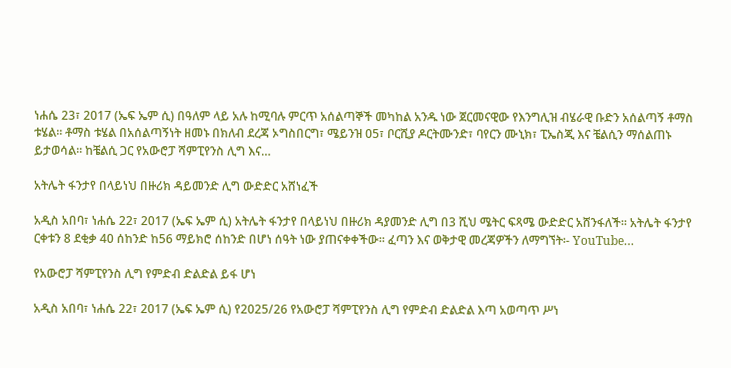ነሐሴ 23፣ 2017 (ኤፍ ኤም ሲ) በዓለም ላይ አሉ ከሚባሉ ምርጥ አሰልጣኞች መካከል አንዱ ነው ጀርመናዊው የእንግሊዝ ብሄራዊ ቡድን አሰልጣኝ ቶማስ ቱሄል፡፡ ቶማስ ቱሄል በአሰልጣኝነት ዘመኑ በክለብ ደረጃ ኦግስበርግ፣ ሜይንዝ 05፣ ቦርሺያ ዶርትሙንድ፣ ባየርን ሙኒክ፣ ፒኤስጂ እና ቼልሲን ማሰልጠኑ ይታወሳል፡፡ ከቼልሲ ጋር የአውሮፓ ሻምፒየንስ ሊግ እና…

አትሌት ፋንታየ በላይነህ በዙሪክ ዳይመንድ ሊግ ውድድር አሸነፈች

አዲስ አበባ፣ ነሐሴ 22፣ 2017 (ኤፍ ኤም ሲ) አትሌት ፋንታየ በላይነህ በዙሪክ ዳያመንድ ሊግ በ3 ሺህ ሜትር ፍጻሜ ውድድር አሸንፋለች፡፡ አትሌት ፋንታየ ርቀቱን 8 ደቂቃ 40 ሰከንድ ከ56 ማይክሮ ሰከንድ በሆነ ሰዓት ነው ያጠናቀቀችው፡፡ ፈጣን እና ወቅታዊ መረጃዎችን ለማግኘት፡- YouTube…

የአውሮፓ ሻምፒየንስ ሊግ የምድብ ድልድል ይፋ ሆነ

አዲስ አበባ፣ ነሐሴ 22፣ 2017 (ኤፍ ኤም ሲ) የ2025/26 የአውሮፓ ሻምፒየንስ ሊግ የምድብ ድልድል እጣ አወጣጥ ሥነ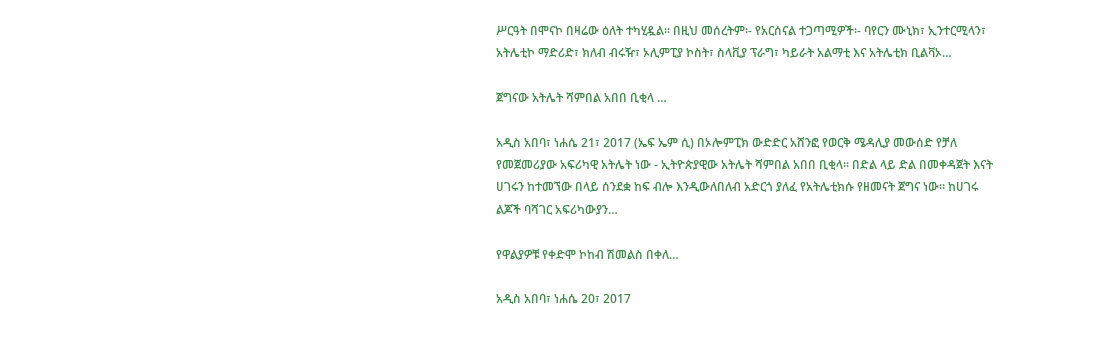ሥርዓት በሞናኮ በዛሬው ዕለት ተካሂዷል፡፡ በዚህ መሰረትም፡- የአርሰናል ተጋጣሚዎች፡- ባየርን ሙኒክ፣ ኢንተርሚላን፣ አትሌቲኮ ማድሪድ፣ ክለብ ብሩዥ፣ ኦሊምፒያ ኮስት፣ ስላቪያ ፕራግ፣ ካይራት አልማቲ እና አትሌቲክ ቢልቫኦ…

ጀግናው አትሌት ሻምበል አበበ ቢቂላ …

አዲስ አበባ፣ ነሐሴ 21፣ 2017 (ኤፍ ኤም ሲ) በኦሎምፒክ ውድድር አሸንፎ የወርቅ ሜዳሊያ መውሰድ የቻለ የመጀመሪያው አፍሪካዊ አትሌት ነው - ኢትዮጵያዊው አትሌት ሻምበል አበበ ቢቂላ፡፡ በድል ላይ ድል በመቀዳጀት እናት ሀገሩን ከተመኘው በላይ ሰንደቋ ከፍ ብሎ እንዲውለበለብ አድርጎ ያለፈ የአትሌቲክሱ የዘመናት ጀግና ነው፡፡ ከሀገሩ ልጆች ባሻገር አፍሪካውያን…

የዋልያዎቹ የቀድሞ ኮከብ ሽመልስ በቀለ…

አዲስ አበባ፣ ነሐሴ 20፣ 2017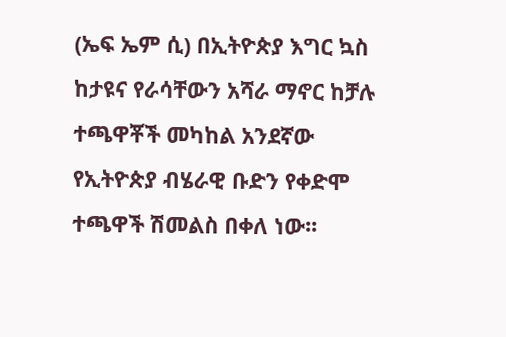(ኤፍ ኤም ሲ) በኢትዮጵያ እግር ኳስ ከታዩና የራሳቸውን አሻራ ማኖር ከቻሉ ተጫዋቾች መካከል አንደኛው የኢትዮጵያ ብሄራዊ ቡድን የቀድሞ ተጫዋች ሽመልስ በቀለ ነው፡፡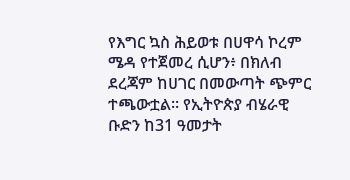የእግር ኳስ ሕይወቱ በሀዋሳ ኮረም ሜዳ የተጀመረ ሲሆን፥ በክለብ ደረጃም ከሀገር በመውጣት ጭምር ተጫውቷል፡፡ የኢትዮጵያ ብሄራዊ ቡድን ከ31 ዓመታት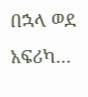በኋላ ወደ አፍሪካ…